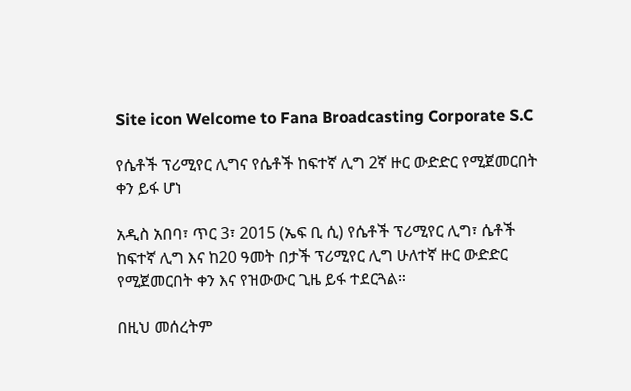Site icon Welcome to Fana Broadcasting Corporate S.C

የሴቶች ፕሪሚየር ሊግና የሴቶች ከፍተኛ ሊግ 2ኛ ዙር ውድድር የሚጀመርበት ቀን ይፋ ሆነ

አዲስ አበባ፣ ጥር 3፣ 2015 (ኤፍ ቢ ሲ) የሴቶች ፕሪሚየር ሊግ፣ ሴቶች ከፍተኛ ሊግ እና ከ20 ዓመት በታች ፕሪሚየር ሊግ ሁለተኛ ዙር ውድድር የሚጀመርበት ቀን እና የዝውውር ጊዜ ይፋ ተደርጓል።

በዚህ መሰረትም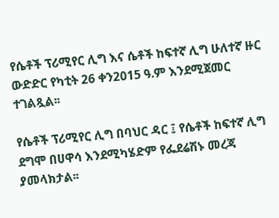የሴቶች ፕሪሚየር ሊግ እና ሴቶች ከፍተኛ ሊግ ሁለተኛ ዙር ውድድር የካቲት 26 ቀን2015 ዓ.ም እንደሚጀመር ተገልጿል፡፡

የሴቶች ፕሪሚየር ሊግ በባህር ዳር ፤ የሴቶች ከፍተኛ ሊግ ደግሞ በሀዋሳ እንደሚካሄድም የፌደሬሽኑ መረጃ ያመላክታል፡፡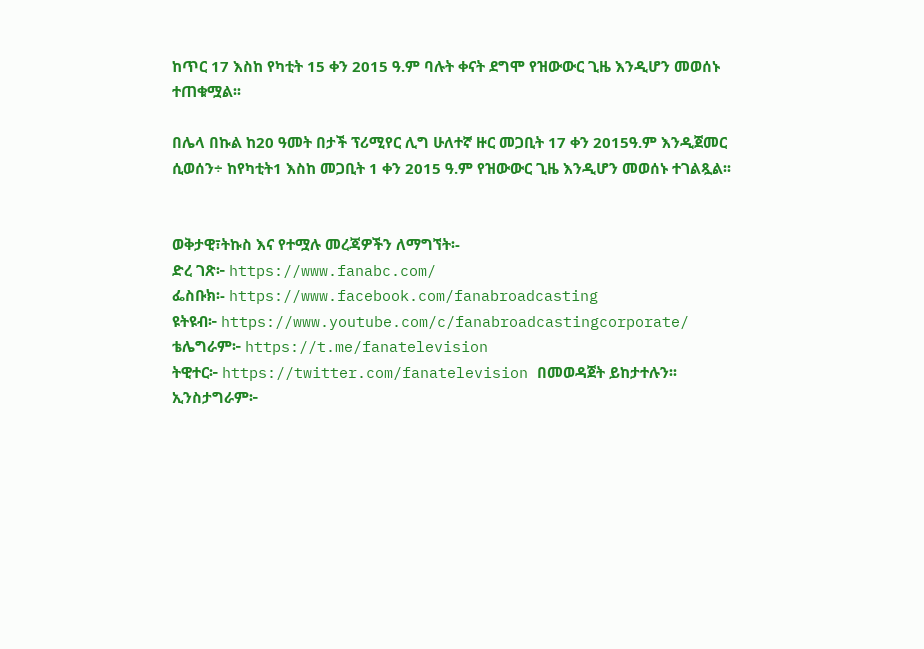ከጥር 17 እስከ የካቲት 15 ቀን 2015 ዓ.ም ባሉት ቀናት ደግሞ የዝውውር ጊዜ እንዲሆን መወሰኑ ተጠቁሟል፡፡

በሌላ በኩል ከ20 ዓመት በታች ፕሪሚየር ሊግ ሁለተኛ ዙር መጋቢት 17 ቀን 2015ዓ.ም እንዲጀመር ሲወሰን÷ ከየካቲት1 እስከ መጋቢት 1 ቀን 2015 ዓ.ም የዝውውር ጊዜ እንዲሆን መወሰኑ ተገልጿል፡፡


ወቅታዊ፣ትኩስ እና የተሟሉ መረጃዎችን ለማግኘት፡-
ድረ ገጽ፦ https://www.fanabc.com/
ፌስቡክ፡- https://www.facebook.com/fanabroadcasting
ዩትዩብ፦ https://www.youtube.com/c/fanabroadcastingcorporate/
ቴሌግራም፦ https://t.me/fanatelevision
ትዊተር፦ https://twitter.com/fanatelevision በመወዳጀት ይከታተሉን፡፡
ኢንስታግራም፦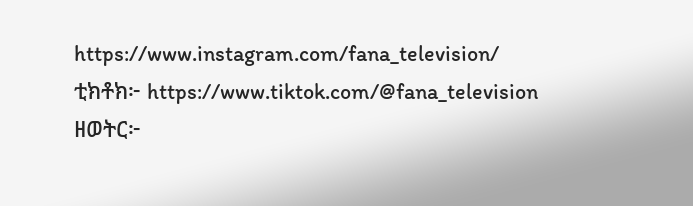https://www.instagram.com/fana_television/
ቲክቶክ፦ https://www.tiktok.com/@fana_television
ዘወትር፦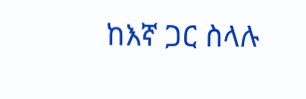ከእኛ ጋር ስላሉ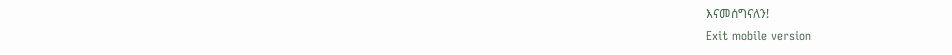እናመሰግናለን!
Exit mobile version